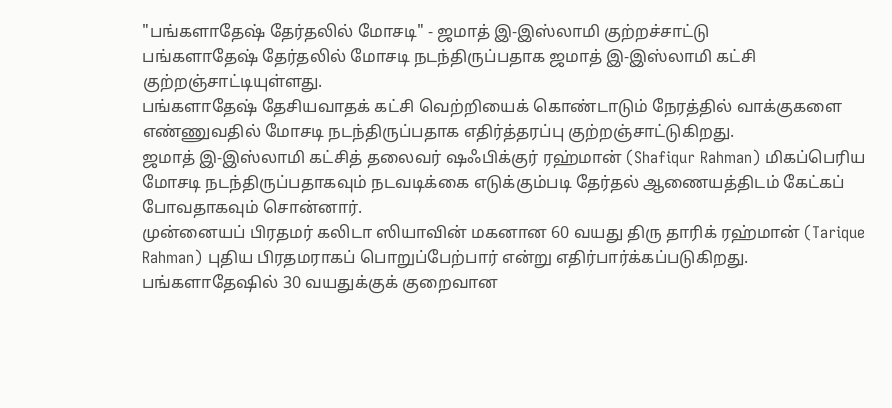"பங்களாதேஷ் தேர்தலில் மோசடி" - ஜமாத் இ-இஸ்லாமி குற்றச்சாட்டு
பங்களாதேஷ் தேர்தலில் மோசடி நடந்திருப்பதாக ஜமாத் இ-இஸ்லாமி கட்சி குற்றஞ்சாட்டியுள்ளது.
பங்களாதேஷ் தேசியவாதக் கட்சி வெற்றியைக் கொண்டாடும் நேரத்தில் வாக்குகளை எண்ணுவதில் மோசடி நடந்திருப்பதாக எதிர்த்தரப்பு குற்றஞ்சாட்டுகிறது.
ஜமாத் இ-இஸ்லாமி கட்சித் தலைவர் ஷஃபிக்குர் ரஹ்மான் (Shafiqur Rahman) மிகப்பெரிய மோசடி நடந்திருப்பதாகவும் நடவடிக்கை எடுக்கும்படி தேர்தல் ஆணையத்திடம் கேட்கப் போவதாகவும் சொன்னார்.
முன்னையப் பிரதமர் கலிடா ஸியாவின் மகனான 60 வயது திரு தாரிக் ரஹ்மான் (Tarique Rahman) புதிய பிரதமராகப் பொறுப்பேற்பார் என்று எதிர்பார்க்கப்படுகிறது.
பங்களாதேஷில் 30 வயதுக்குக் குறைவான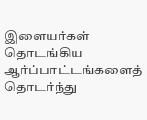இளையர்கள் தொடங்கிய ஆர்ப்பாட்டங்களைத் தொடர்ந்து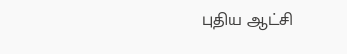புதிய ஆட்சி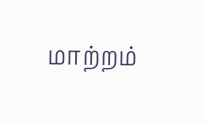மாற்றம்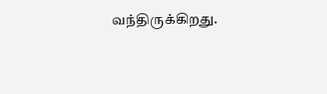வந்திருக்கிறது.